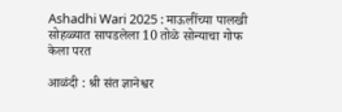Ashadhi Wari 2025 : माऊलींच्या पालखी सोहळ्यात सापडलेला 10 तोळे सोन्याचा गोफ केला परत

आळंदी : श्री संत ज्ञानेश्वर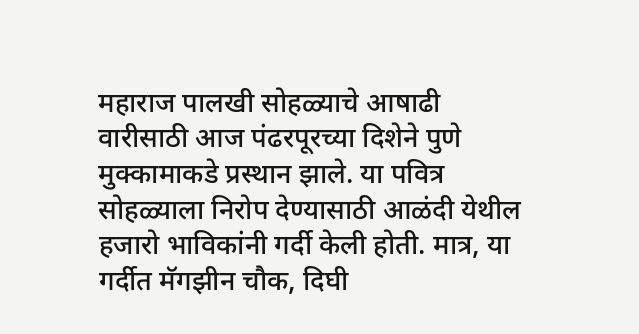महाराज पालखी सोहळ्याचे आषाढी वारीसाठी आज पंढरपूरच्या दिशेने पुणे मुक्कामाकडे प्रस्थान झाले. या पवित्र सोहळ्याला निरोप देण्यासाठी आळंदी येथील हजारो भाविकांनी गर्दी केली होती. मात्र, या गर्दीत मॅगझीन चौक, दिघी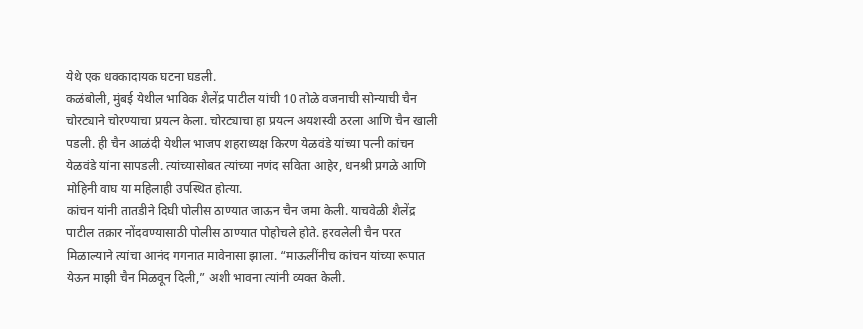येथे एक धक्कादायक घटना घडली.
कळंबोली, मुंबई येथील भाविक शैलेंद्र पाटील यांची 10 तोळे वजनाची सोन्याची चैन चोरट्याने चोरण्याचा प्रयत्न केला. चोरट्याचा हा प्रयत्न अयशस्वी ठरला आणि चैन खाली पडली. ही चैन आळंदी येथील भाजप शहराध्यक्ष किरण येळवंडे यांच्या पत्नी कांचन येळवंडे यांना सापडली. त्यांच्यासोबत त्यांच्या नणंद सविता आहेर, धनश्री प्रगळे आणि मोहिनी वाघ या महिलाही उपस्थित होत्या.
कांचन यांनी तातडीने दिघी पोलीस ठाण्यात जाऊन चैन जमा केली. याचवेळी शैलेंद्र पाटील तक्रार नोंदवण्यासाठी पोलीस ठाण्यात पोहोचले होते. हरवलेली चैन परत मिळाल्याने त्यांचा आनंद गगनात मावेनासा झाला. “माऊलींनीच कांचन यांच्या रूपात येऊन माझी चैन मिळवून दिली,” अशी भावना त्यांनी व्यक्त केली.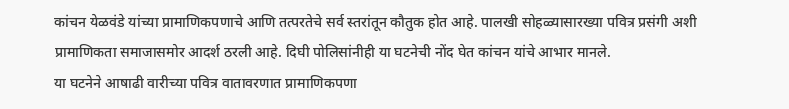कांचन येळवंडे यांच्या प्रामाणिकपणाचे आणि तत्परतेचे सर्व स्तरांतून कौतुक होत आहे. पालखी सोहळ्यासारख्या पवित्र प्रसंगी अशी प्रामाणिकता समाजासमोर आदर्श ठरली आहे. दिघी पोलिसांनीही या घटनेची नोंद घेत कांचन यांचे आभार मानले.
या घटनेने आषाढी वारीच्या पवित्र वातावरणात प्रामाणिकपणा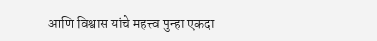आणि विश्वास यांचे महत्त्व पुन्हा एकदा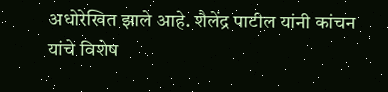अधोरेखित झाले आहे. शैलेंद्र पाटील यांनी कांचन यांचे विशेष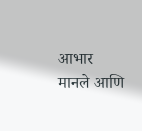आभार मानले आणि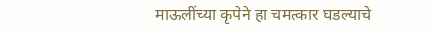माऊलींच्या कृपेने हा चमत्कार घडल्याचे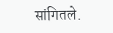सांगितले.